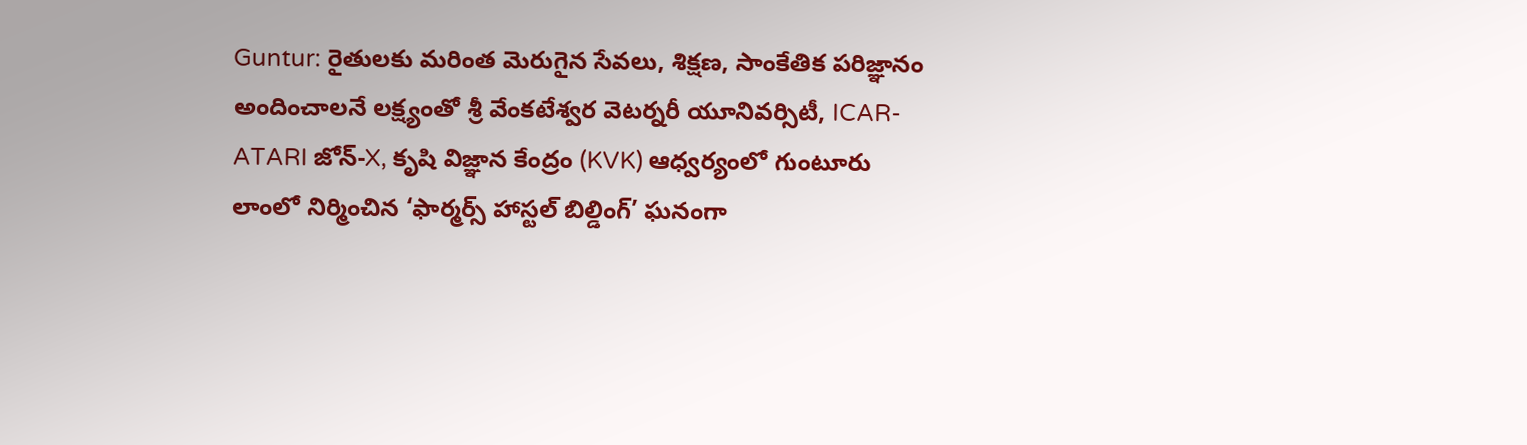Guntur: రైతులకు మరింత మెరుగైన సేవలు, శిక్షణ, సాంకేతిక పరిజ్ఞానం అందించాలనే లక్ష్యంతో శ్రీ వేంకటేశ్వర వెటర్నరీ యూనివర్సిటీ, ICAR-ATARI జోన్-X, కృషి విజ్ఞాన కేంద్రం (KVK) ఆధ్వర్యంలో గుంటూరు లాంలో నిర్మించిన ‘ఫార్మర్స్ హాస్టల్ బిల్డింగ్’ ఘనంగా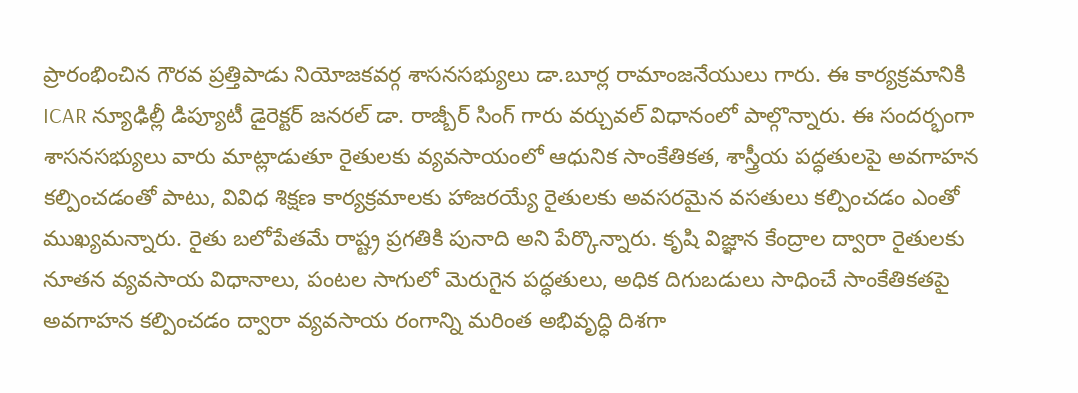ప్రారంభించిన గౌరవ ప్రత్తిపాడు నియోజకవర్గ శాసనసభ్యులు డా.బూర్ల రామాంజనేయులు గారు. ఈ కార్యక్రమానికి ICAR న్యూఢిల్లీ డిప్యూటీ డైరెక్టర్ జనరల్ డా. రాజ్బీర్ సింగ్ గారు వర్చువల్ విధానంలో పాల్గొన్నారు. ఈ సందర్భంగా శాసనసభ్యులు వారు మాట్లాడుతూ రైతులకు వ్యవసాయంలో ఆధునిక సాంకేతికత, శాస్త్రీయ పద్ధతులపై అవగాహన కల్పించడంతో పాటు, వివిధ శిక్షణ కార్యక్రమాలకు హాజరయ్యే రైతులకు అవసరమైన వసతులు కల్పించడం ఎంతో ముఖ్యమన్నారు. రైతు బలోపేతమే రాష్ట్ర ప్రగతికి పునాది అని పేర్కొన్నారు. కృషి విజ్ఞాన కేంద్రాల ద్వారా రైతులకు నూతన వ్యవసాయ విధానాలు, పంటల సాగులో మెరుగైన పద్ధతులు, అధిక దిగుబడులు సాధించే సాంకేతికతపై అవగాహన కల్పించడం ద్వారా వ్యవసాయ రంగాన్ని మరింత అభివృద్ధి దిశగా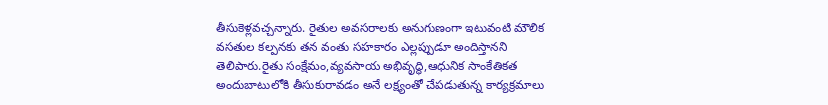తీసుకెళ్లవచ్చన్నారు. రైతుల అవసరాలకు అనుగుణంగా ఇటువంటి మౌలిక వసతుల కల్పనకు తన వంతు సహకారం ఎల్లప్పుడూ అందిస్తానని తెలిపారు.రైతు సంక్షేమం,వ్యవసాయ అభివృద్ధి,ఆధునిక సాంకేతికత అందుబాటులోకి తీసుకురావడం అనే లక్ష్యంతో చేపడుతున్న కార్యక్రమాలు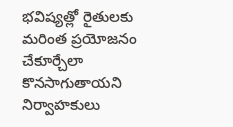భవిష్యత్లో రైతులకు మరింత ప్రయోజనం చేకూర్చేలా కొనసాగుతాయని నిర్వాహకులు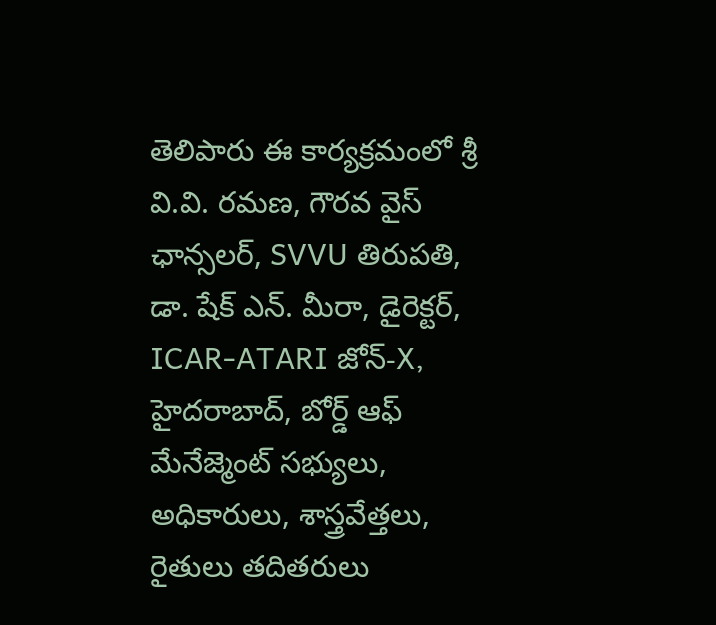తెలిపారు ఈ కార్యక్రమంలో శ్రీ వి.వి. రమణ, గౌరవ వైస్ ఛాన్సలర్, SVVU తిరుపతి, డా. షేక్ ఎన్. మీరా, డైరెక్టర్, ICAR-ATARI జోన్-X, హైదరాబాద్, బోర్డ్ ఆఫ్ మేనేజ్మెంట్ సభ్యులు, అధికారులు, శాస్త్రవేత్తలు, రైతులు తదితరులు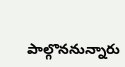పాల్గొననున్నారు